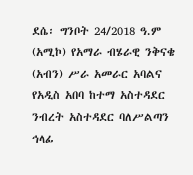ደሴ፡ ግንቦት 24/2018 ዓ.ም (አሚኮ) የአማራ ብሄራዊ ንቅናቄ (አብን) ሥራ አመራር አባልና የአዲስ አበባ ከተማ አስተዳደር ንብረት አስተዳደር ባለሥልጣን ኅላፊ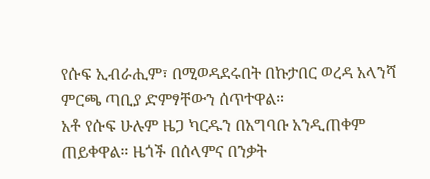የሱፍ ኢብራሒም፣ በሚወዳደሩበት በኩታበር ወረዳ አላንሻ ምርጫ ጣቢያ ድምፃቸውን ሰጥተዋል።
አቶ የሱፍ ሁሉም ዜጋ ካርዱን በአግባቡ አንዲጠቀም ጠይቀዋል። ዜጎች በሰላምና በንቃት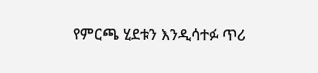የምርጫ ሂደቱን እንዲሳተፉ ጥሪ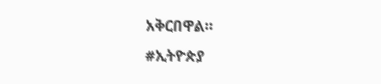አቅርበዋል።
#ኢትዮጵያ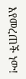እየመረጠች ነው!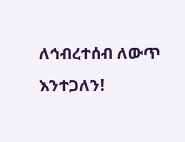ለኅብረተሰብ ለውጥ እንተጋለን!